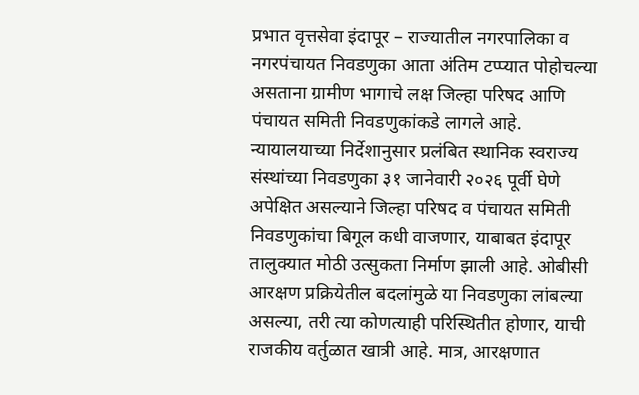प्रभात वृत्तसेवा इंदापूर – राज्यातील नगरपालिका व नगरपंचायत निवडणुका आता अंतिम टप्प्यात पोहोचल्या असताना ग्रामीण भागाचे लक्ष जिल्हा परिषद आणि पंचायत समिती निवडणुकांकडे लागले आहे. न्यायालयाच्या निर्देशानुसार प्रलंबित स्थानिक स्वराज्य संस्थांच्या निवडणुका ३१ जानेवारी २०२६ पूर्वी घेणे अपेक्षित असल्याने जिल्हा परिषद व पंचायत समिती निवडणुकांचा बिगूल कधी वाजणार, याबाबत इंदापूर तालुक्यात मोठी उत्सुकता निर्माण झाली आहे. ओबीसी आरक्षण प्रक्रियेतील बदलांमुळे या निवडणुका लांबल्या असल्या, तरी त्या कोणत्याही परिस्थितीत होणार, याची राजकीय वर्तुळात खात्री आहे. मात्र, आरक्षणात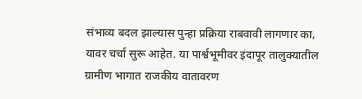संभाव्य बदल झाल्यास पुन्हा प्रक्रिया राबवावी लागणार का, यावर चर्चा सुरू आहेत. या पार्श्वभूमीवर इंदापूर तालुक्यातील ग्रामीण भागात राजकीय वातावरण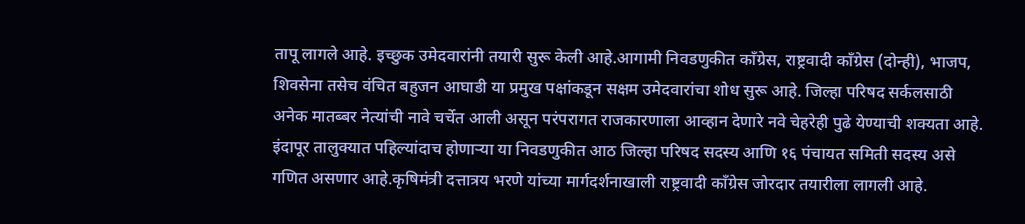तापू लागले आहे. इच्छुक उमेदवारांनी तयारी सुरू केली आहे.आगामी निवडणुकीत काँग्रेस, राष्ट्रवादी काँग्रेस (दोन्ही), भाजप, शिवसेना तसेच वंचित बहुजन आघाडी या प्रमुख पक्षांकडून सक्षम उमेदवारांचा शोध सुरू आहे. जिल्हा परिषद सर्कलसाठी अनेक मातब्बर नेत्यांची नावे चर्चेत आली असून परंपरागत राजकारणाला आव्हान देणारे नवे चेहरेही पुढे येण्याची शक्यता आहे. इंदापूर तालुक्यात पहिल्यांदाच होणाऱ्या या निवडणुकीत आठ जिल्हा परिषद सदस्य आणि १६ पंचायत समिती सदस्य असे गणित असणार आहे.कृषिमंत्री दत्तात्रय भरणे यांच्या मार्गदर्शनाखाली राष्ट्रवादी काँग्रेस जोरदार तयारीला लागली आहे.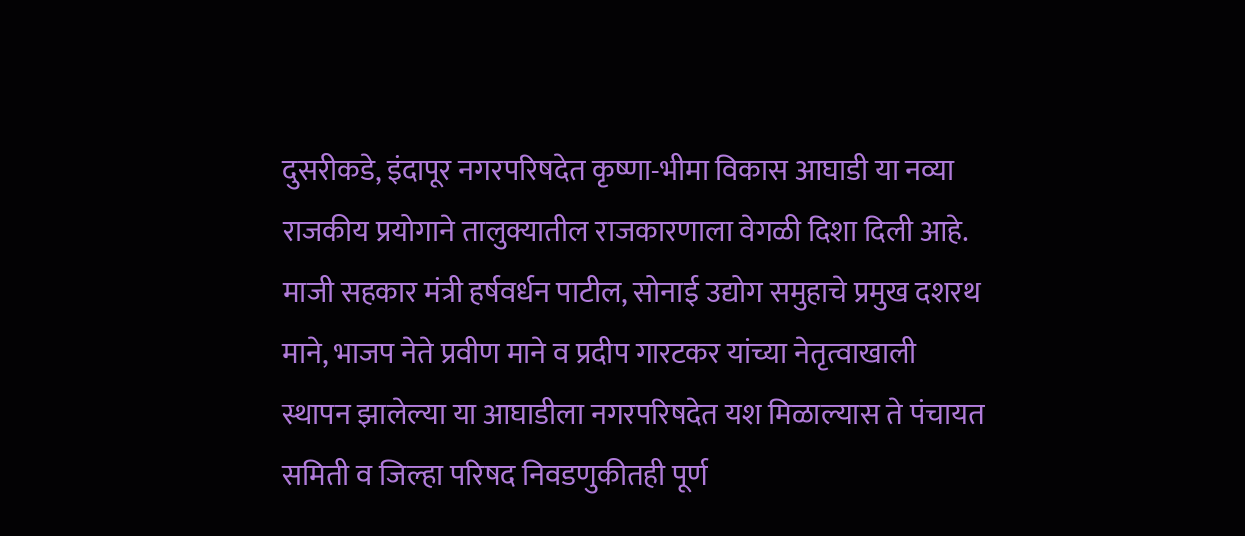दुसरीकडे, इंदापूर नगरपरिषदेत कृष्णा-भीमा विकास आघाडी या नव्या राजकीय प्रयोगाने तालुक्यातील राजकारणाला वेगळी दिशा दिली आहे. माजी सहकार मंत्री हर्षवर्धन पाटील, सोनाई उद्योग समुहाचे प्रमुख दशरथ माने, भाजप नेते प्रवीण माने व प्रदीप गारटकर यांच्या नेतृत्वाखाली स्थापन झालेल्या या आघाडीला नगरपरिषदेत यश मिळाल्यास ते पंचायत समिती व जिल्हा परिषद निवडणुकीतही पूर्ण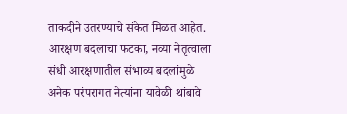ताकदीने उतरण्याचे संकेत मिळत आहेत. आरक्षण बदलाचा फटका, नव्या नेतृत्वाला संधी आरक्षणातील संभाव्य बदलांमुळे अनेक परंपरागत नेत्यांना यावेळी थांबावे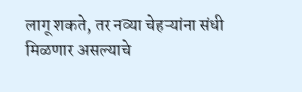लागू शकते, तर नव्या चेहऱ्यांना संधी मिळणार असल्याचे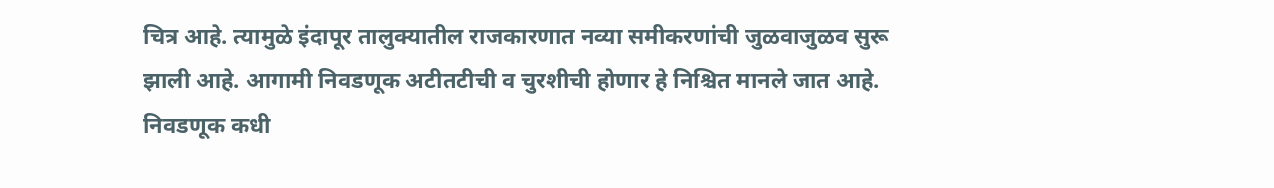चित्र आहे. त्यामुळे इंदापूर तालुक्यातील राजकारणात नव्या समीकरणांची जुळवाजुळव सुरू झाली आहे. आगामी निवडणूक अटीतटीची व चुरशीची होणार हे निश्चित मानले जात आहे. निवडणूक कधी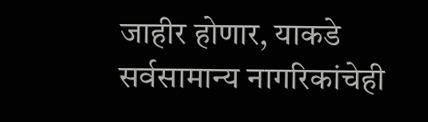जाहीर होणार, याकडे सर्वसामान्य नागरिकांचेही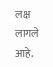लक्ष लागले आहे.